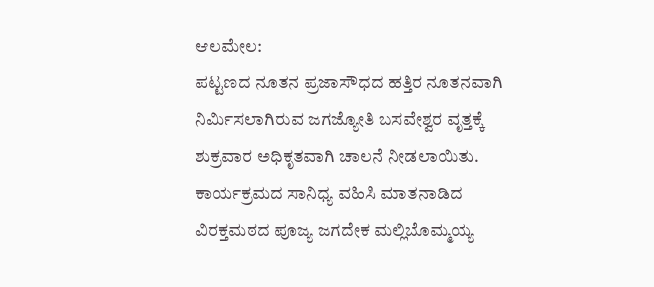ಆಲಮೇಲ:
ಪಟ್ಟಣದ ನೂತನ ಪ್ರಜಾಸೌಧದ ಹತ್ತಿರ ನೂತನವಾಗಿ ನಿರ್ಮಿಸಲಾಗಿರುವ ಜಗಜ್ಯೋತಿ ಬಸವೇಶ್ವರ ವೃತ್ತಕ್ಕೆ ಶುಕ್ರವಾರ ಅಧಿಕೃತವಾಗಿ ಚಾಲನೆ ನೀಡಲಾಯಿತು.
ಕಾರ್ಯಕ್ರಮದ ಸಾನಿಧ್ಯ ವಹಿಸಿ ಮಾತನಾಡಿದ ವಿರಕ್ತಮಠದ ಪೂಜ್ಯ ಜಗದೇಕ ಮಲ್ಲಿಬೊಮ್ಮಯ್ಯ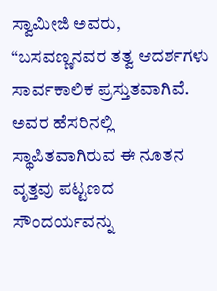ಸ್ವಾಮೀಜಿ ಅವರು, “ಬಸವಣ್ಣನವರ ತತ್ವ ಆದರ್ಶಗಳು ಸಾರ್ವಕಾಲಿಕ ಪ್ರಸ್ತುತವಾಗಿವೆ. ಅವರ ಹೆಸರಿನಲ್ಲಿ ಸ್ಥಾಪಿತವಾಗಿರುವ ಈ ನೂತನ ವೃತ್ತವು ಪಟ್ಟಣದ ಸೌಂದರ್ಯವನ್ನು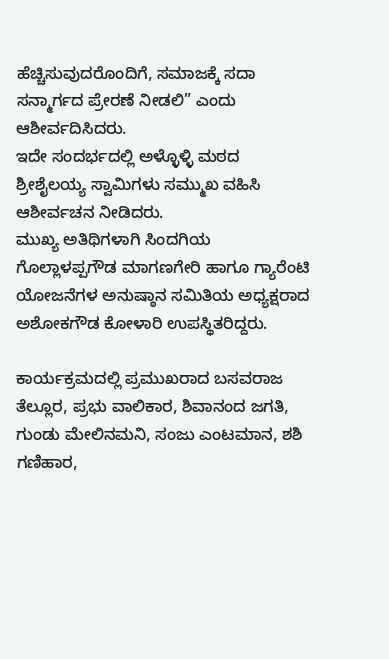ಹೆಚ್ಚಿಸುವುದರೊಂದಿಗೆ, ಸಮಾಜಕ್ಕೆ ಸದಾ ಸನ್ಮಾರ್ಗದ ಪ್ರೇರಣೆ ನೀಡಲಿ” ಎಂದು ಆಶೀರ್ವದಿಸಿದರು.
ಇದೇ ಸಂದರ್ಭದಲ್ಲಿ ಅಳ್ಳೊಳ್ಳಿ ಮಠದ ಶ್ರೀಶೈಲಯ್ಯ ಸ್ವಾಮಿಗಳು ಸಮ್ಮುಖ ವಹಿಸಿ ಆಶೀರ್ವಚನ ನೀಡಿದರು.
ಮುಖ್ಯ ಅತಿಥಿಗಳಾಗಿ ಸಿಂದಗಿಯ ಗೊಲ್ಲಾಳಪ್ಪಗೌಡ ಮಾಗಣಗೇರಿ ಹಾಗೂ ಗ್ಯಾರೆಂಟಿ ಯೋಜನೆಗಳ ಅನುಷ್ಠಾನ ಸಮಿತಿಯ ಅಧ್ಯಕ್ಷರಾದ ಅಶೋಕಗೌಡ ಕೋಳಾರಿ ಉಪಸ್ಥಿತರಿದ್ದರು.

ಕಾರ್ಯಕ್ರಮದಲ್ಲಿ ಪ್ರಮುಖರಾದ ಬಸವರಾಜ ತೆಲ್ಲೂರ, ಪ್ರಭು ವಾಲಿಕಾರ, ಶಿವಾನಂದ ಜಗತಿ, ಗುಂಡು ಮೇಲಿನಮನಿ, ಸಂಜು ಎಂಟಮಾನ, ಶಶಿ ಗಣಿಹಾರ,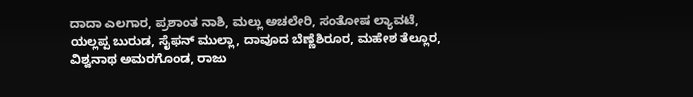ದಾದಾ ಎಲಗಾರ, ಪ್ರಶಾಂತ ನಾಶಿ, ಮಲ್ಲು ಅಚಲೇರಿ, ಸಂತೋಷ ಲ್ಯಾವಟೆ, ಯಲ್ಲಪ್ಪ ಬುರುಡ, ಸೈಫನ್ ಮುಲ್ಲಾ, ದಾವೂದ ಬೆಣ್ಣೆಶಿರೂರ, ಮಹೇಶ ತೆಲ್ಲೂರ, ವಿಶ್ವನಾಥ ಅಮರಗೊಂಡ, ರಾಜು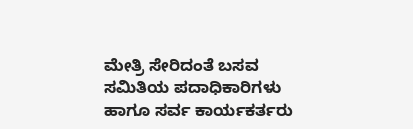ಮೇತ್ರಿ ಸೇರಿದಂತೆ ಬಸವ ಸಮಿತಿಯ ಪದಾಧಿಕಾರಿಗಳು ಹಾಗೂ ಸರ್ವ ಕಾರ್ಯಕರ್ತರು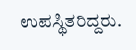ಉಪಸ್ಥಿತರಿದ್ದರು.